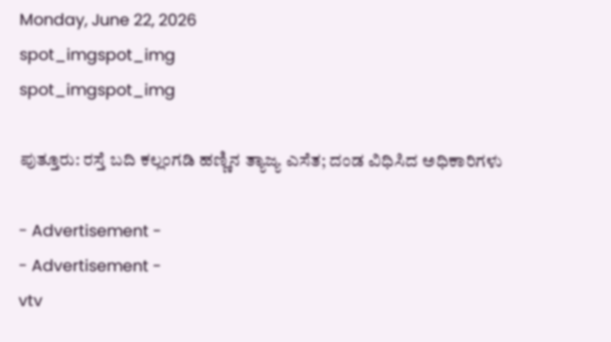Monday, June 22, 2026
spot_imgspot_img
spot_imgspot_img

ಪುತ್ತೂರು: ರಸ್ತೆ ಬದಿ ಕಲ್ಲಂಗಡಿ ಹಣ್ಣಿನ ತ್ಯಾಜ್ಯ ಎಸೆತ; ದಂಡ ವಿಧಿಸಿದ ಅಧಿಕಾರಿಗಳು

- Advertisement -
- Advertisement -
vtv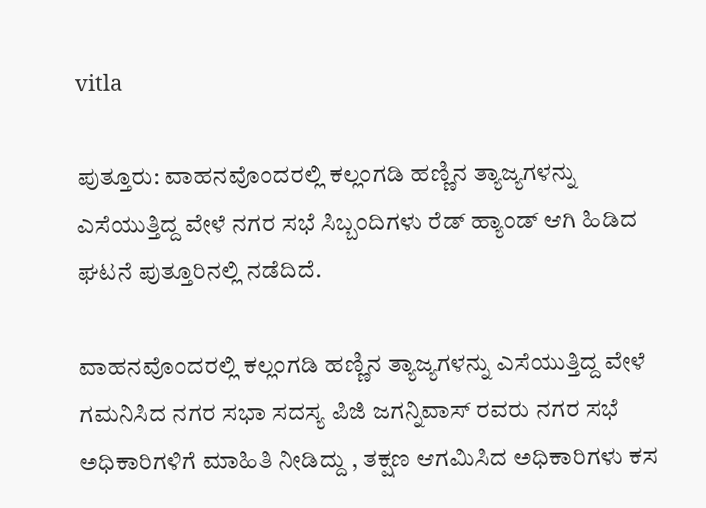vitla

ಪುತ್ತೂರು: ವಾಹನವೊಂದರಲ್ಲಿ ಕಲ್ಲಂಗಡಿ ಹಣ್ಣಿನ ತ್ಯಾಜ್ಯಗಳನ್ನು ಎಸೆಯುತ್ತಿದ್ದ ವೇಳೆ ನಗರ ಸಭೆ ಸಿಬ್ಬಂದಿಗಳು ರೆಡ್ ಹ್ಯಾಂಡ್ ಆಗಿ ಹಿಡಿದ ಘಟನೆ ಪುತ್ತೂರಿನಲ್ಲಿ ನಡೆದಿದೆ.

ವಾಹನವೊಂದರಲ್ಲಿ ಕಲ್ಲಂಗಡಿ ಹಣ್ಣಿನ ತ್ಯಾಜ್ಯಗಳನ್ನು ಎಸೆಯುತ್ತಿದ್ದ ವೇಳೆ ಗಮನಿಸಿದ ನಗರ ಸಭಾ ಸದಸ್ಯ ಪಿಜಿ ಜಗನ್ನಿವಾಸ್ ರವರು ನಗರ ಸಭೆ ಅಧಿಕಾರಿಗಳಿಗೆ ಮಾಹಿತಿ ನೀಡಿದ್ದು , ತಕ್ಷಣ ಆಗಮಿಸಿದ ಅಧಿಕಾರಿಗಳು ಕಸ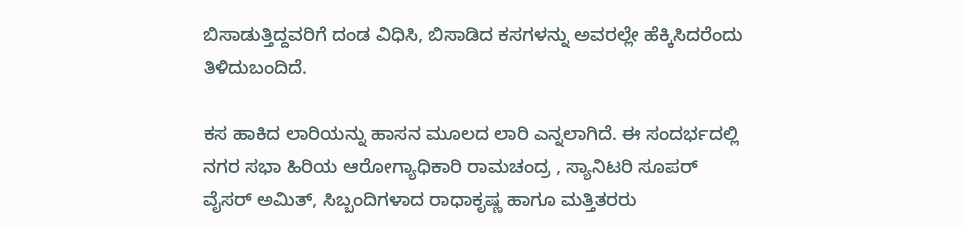ಬಿಸಾಡುತ್ತಿದ್ದವರಿಗೆ ದಂಡ ವಿಧಿಸಿ, ಬಿಸಾಡಿದ ಕಸಗಳನ್ನು ಅವರಲ್ಲೇ ಹೆಕ್ಕಿಸಿದರೆಂದು ತಿಳಿದುಬಂದಿದೆ.

ಕಸ ಹಾಕಿದ ಲಾರಿಯನ್ನು ಹಾಸನ ಮೂಲದ ಲಾರಿ ಎನ್ನಲಾಗಿದೆ. ಈ ಸಂದರ್ಭದಲ್ಲಿ ನಗರ ಸಭಾ ಹಿರಿಯ ಆರೋಗ್ಯಾಧಿಕಾರಿ ರಾಮಚಂದ್ರ , ಸ್ಯಾನಿಟರಿ ಸೂಪರ್ ವೈಸರ್ ಅಮಿತ್, ಸಿಬ್ಬಂದಿಗಳಾದ ರಾಧಾಕೃಷ್ಣ ಹಾಗೂ ಮತ್ತಿತರರು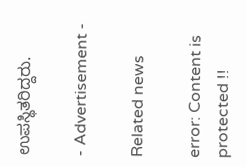ಉಪಸ್ಥಿತರಿದ್ದರು.

- Advertisement -

Related news

error: Content is protected !!